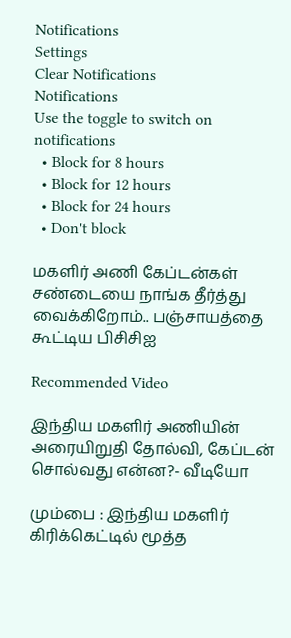Notifications
Settings
Clear Notifications
Notifications
Use the toggle to switch on notifications
  • Block for 8 hours
  • Block for 12 hours
  • Block for 24 hours
  • Don't block

மகளிர் அணி கேப்டன்கள் சண்டையை நாங்க தீர்த்து வைக்கிறோம்.. பஞ்சாயத்தை கூட்டிய பிசிசிஐ

Recommended Video

இந்திய மகளிர் அணியின் அரையிறுதி தோல்வி, கேப்டன் சொல்வது என்ன?- வீடியோ

மும்பை : இந்திய மகளிர் கிரிக்கெட்டில் மூத்த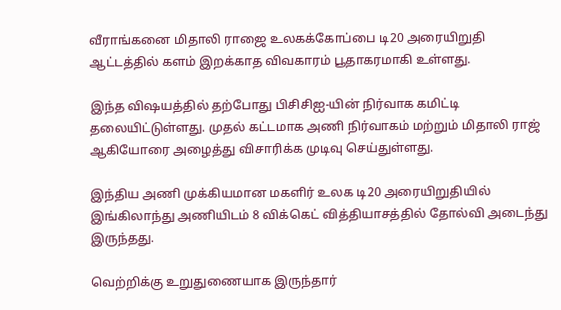வீராங்கனை மிதாலி ராஜை உலகக்கோப்பை டி20 அரையிறுதி ஆட்டத்தில் களம் இறக்காத விவகாரம் பூதாகரமாகி உள்ளது.

இந்த விஷயத்தில் தற்போது பிசிசிஐ-யின் நிர்வாக கமிட்டி தலையிட்டுள்ளது. முதல் கட்டமாக அணி நிர்வாகம் மற்றும் மிதாலி ராஜ் ஆகியோரை அழைத்து விசாரிக்க முடிவு செய்துள்ளது.

இந்திய அணி முக்கியமான மகளிர் உலக டி20 அரையிறுதியில் இங்கிலாந்து அணியிடம் 8 விக்கெட் வித்தியாசத்தில் தோல்வி அடைந்து இருந்தது.

வெற்றிக்கு உறுதுணையாக இருந்தார்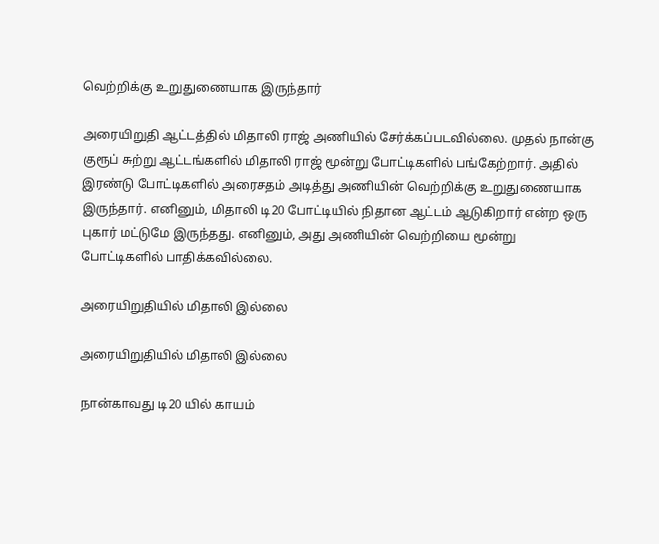வெற்றிக்கு உறுதுணையாக இருந்தார்

அரையிறுதி ஆட்டத்தில் மிதாலி ராஜ் அணியில் சேர்க்கப்படவில்லை. முதல் நான்கு குரூப் சுற்று ஆட்டங்களில் மிதாலி ராஜ் மூன்று போட்டிகளில் பங்கேற்றார். அதில் இரண்டு போட்டிகளில் அரைசதம் அடித்து அணியின் வெற்றிக்கு உறுதுணையாக இருந்தார். எனினும், மிதாலி டி20 போட்டியில் நிதான ஆட்டம் ஆடுகிறார் என்ற ஒரு புகார் மட்டுமே இருந்தது. எனினும், அது அணியின் வெற்றியை மூன்று போட்டிகளில் பாதிக்கவில்லை.

அரையிறுதியில் மிதாலி இல்லை

அரையிறுதியில் மிதாலி இல்லை

நான்காவது டி20 யில் காயம்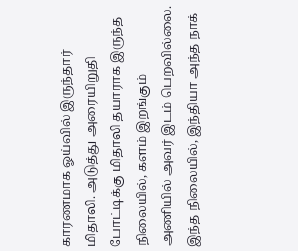காரணமாக ஓய்வில் இருந்தார் மிதாலி. அடுத்து அரையிறுதி போட்டிக்கு மிதாலி தயாராக இருந்த நிலையில், களம் இறங்கும் அணியில் அவர் இடம் பெறவில்லை. இந்த நிலையில், இந்தியா அந்த நாக்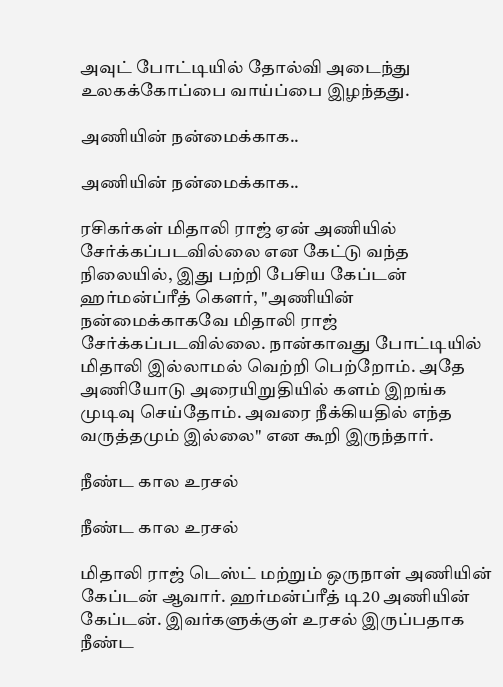அவுட் போட்டியில் தோல்வி அடைந்து உலகக்கோப்பை வாய்ப்பை இழந்தது.

அணியின் நன்மைக்காக..

அணியின் நன்மைக்காக..

ரசிகர்கள் மிதாலி ராஜ் ஏன் அணியில் சேர்க்கப்படவில்லை என கேட்டு வந்த நிலையில், இது பற்றி பேசிய கேப்டன் ஹர்மன்ப்ரீத் கௌர், "அணியின் நன்மைக்காகவே மிதாலி ராஜ் சேர்க்கப்படவில்லை. நான்காவது போட்டியில் மிதாலி இல்லாமல் வெற்றி பெற்றோம். அதே அணியோடு அரையிறுதியில் களம் இறங்க முடிவு செய்தோம். அவரை நீக்கியதில் எந்த வருத்தமும் இல்லை" என கூறி இருந்தார்.

நீண்ட கால உரசல்

நீண்ட கால உரசல்

மிதாலி ராஜ் டெஸ்ட் மற்றும் ஒருநாள் அணியின் கேப்டன் ஆவார். ஹர்மன்ப்ரீத் டி20 அணியின் கேப்டன். இவர்களுக்குள் உரசல் இருப்பதாக நீண்ட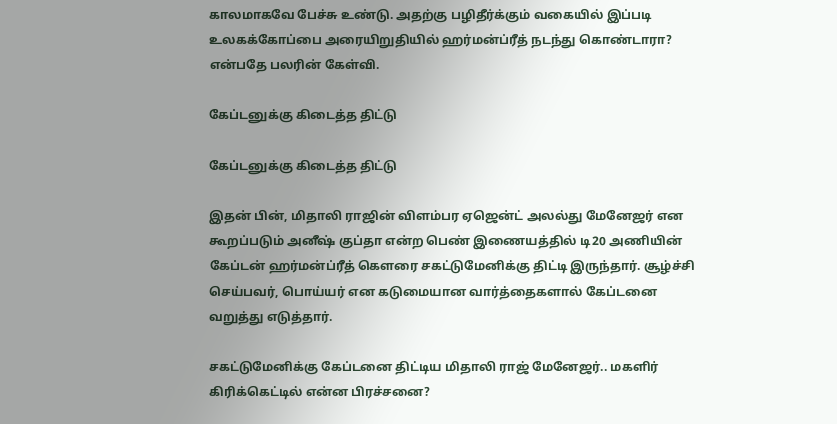காலமாகவே பேச்சு உண்டு. அதற்கு பழிதீர்க்கும் வகையில் இப்படி உலகக்கோப்பை அரையிறுதியில் ஹர்மன்ப்ரீத் நடந்து கொண்டாரா? என்பதே பலரின் கேள்வி.

கேப்டனுக்கு கிடைத்த திட்டு

கேப்டனுக்கு கிடைத்த திட்டு

இதன் பின், மிதாலி ராஜின் விளம்பர ஏஜென்ட் அலல்து மேனேஜர் என கூறப்படும் அனீஷ் குப்தா என்ற பெண் இணையத்தில் டி20 அணியின் கேப்டன் ஹர்மன்ப்ரீத் கௌரை சகட்டுமேனிக்கு திட்டி இருந்தார். சூழ்ச்சி செய்பவர், பொய்யர் என கடுமையான வார்த்தைகளால் கேப்டனை வறுத்து எடுத்தார்.

சகட்டுமேனிக்கு கேப்டனை திட்டிய மிதாலி ராஜ் மேனேஜர்.. மகளிர் கிரிக்கெட்டில் என்ன பிரச்சனை?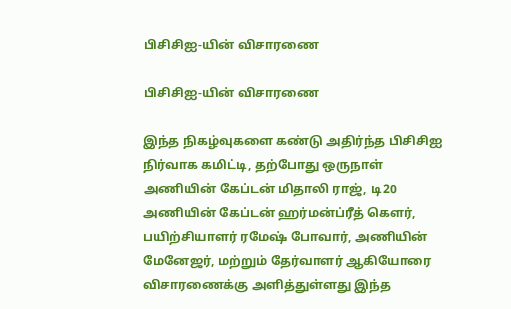பிசிசிஐ-யின் விசாரணை

பிசிசிஐ-யின் விசாரணை

இந்த நிகழ்வுகளை கண்டு அதிர்ந்த பிசிசிஐ நிர்வாக கமிட்டி, தற்போது ஒருநாள் அணியின் கேப்டன் மிதாலி ராஜ், டி20 அணியின் கேப்டன் ஹர்மன்ப்ரீத் கௌர், பயிற்சியாளர் ரமேஷ் போவார், அணியின் மேனேஜர், மற்றும் தேர்வாளர் ஆகியோரை விசாரணைக்கு அளித்துள்ளது இந்த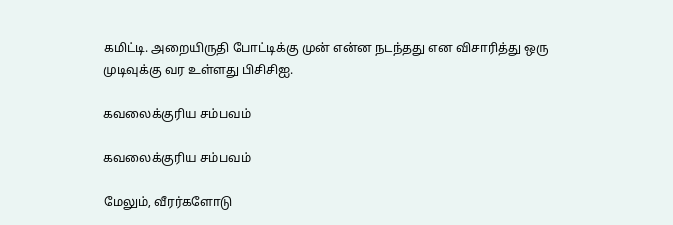கமிட்டி. அறையிருதி போட்டிக்கு முன் என்ன நடந்தது என விசாரித்து ஒரு முடிவுக்கு வர உள்ளது பிசிசிஐ.

கவலைக்குரிய சம்பவம்

கவலைக்குரிய சம்பவம்

மேலும், வீரர்களோடு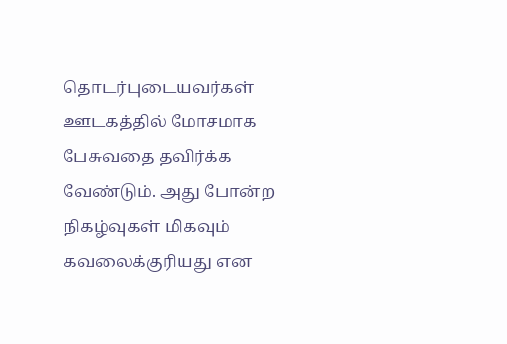தொடர்புடையவர்கள் ஊடகத்தில் மோசமாக பேசுவதை தவிர்க்க வேண்டும். அது போன்ற நிகழ்வுகள் மிகவும் கவலைக்குரியது என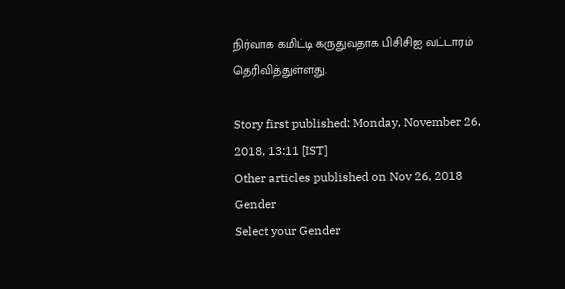நிர்வாக கமிட்டி கருதுவதாக பிசிசிஐ வட்டாரம் தெரிவித்துள்ளது.

Story first published: Monday, November 26, 2018, 13:11 [IST]
Other articles published on Nov 26, 2018
Gender
Select your Gender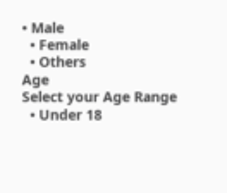• Male
  • Female
  • Others
Age
Select your Age Range
  • Under 18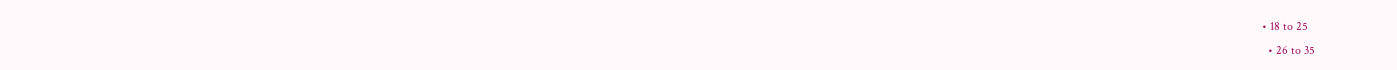• 18 to 25
  • 26 to 35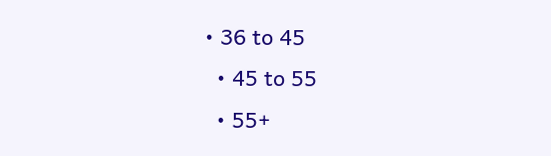• 36 to 45
  • 45 to 55
  • 55+